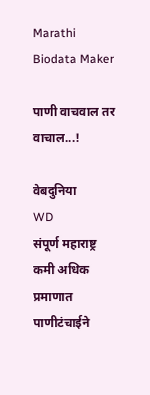Marathi Biodata Maker

पाणी वाचवाल तर वाचाल...!

वेबदुनिया
WD
संपूर्ण महाराष्ट्र कमी अधिक प्रमाणात पाणीटंचाईने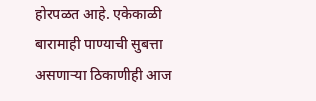होरपळत आहे. एकेकाळी बारामाही पाण्याची सुबत्ता असणार्‍या ठिकाणीही आज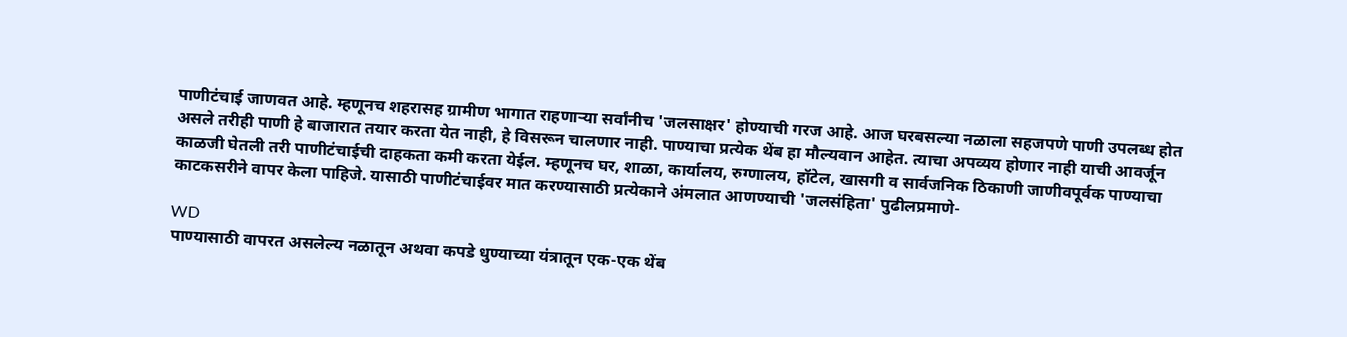पाणीटंचाई जाणवत आहे. म्हणूनच शहरासह ग्रामीण भागात राहणार्‍या सर्वांनीच 'जलसाक्षर' होण्याची गरज आहे. आज घरबसल्या नळाला सहजपणे पाणी उपलब्ध होत असले तरीही पाणी हे बाजारात तयार करता येत नाही, हे विसरून चालणार नाही. पाण्याचा प्रत्येक थेंब हा मौल्यवान आहेत. त्याचा अपव्यय होणार नाही याची आवर्जून काळजी घेतली तरी पाणीटंचाईची दाहकता कमी करता येईल. म्हणूनच घर, शाळा, कार्यालय, रुग्णालय, हॉटेल, खासगी व सार्वजनिक ठिकाणी जाणीवपूर्वक पाण्याचा काटकसरीने वापर केला पाहिजे. यासाठी पाणीटंचाईवर मात करण्यासाठी प्रत्येकाने अंमलात आणण्याची 'जलसंहिता' पुढीलप्रमाणे-

WD
पाण्यासाठी वापरत असलेल्य नळातून अथवा कपडे धुण्याच्या यंत्रातून एक-एक थेंब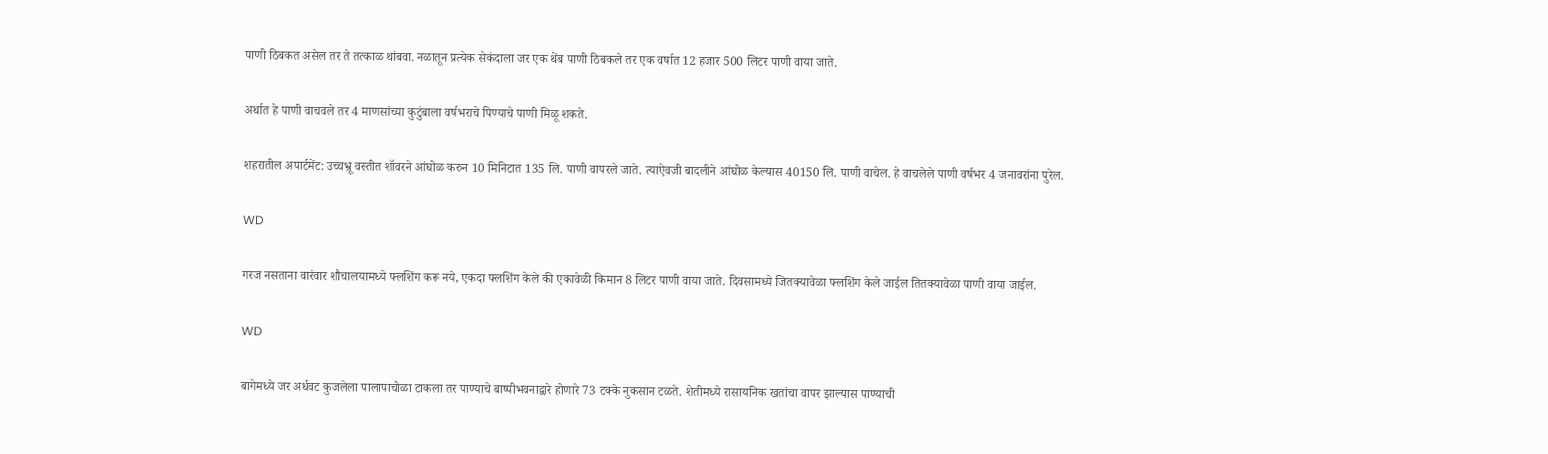पाणी ठिबकत असेल तर ते तत्काळ थांबवा. नळातून प्रत्येक सेकंदाला जर एक थेंब पाणी ठिबकले तर एक वर्षात 12 हजार 500 लिटर पाणी वाया जाते.

अर्थात हे पाणी वाचवले तर 4 माणसांच्या कुटुंबाला वर्षभराचे पिण्याचे पाणी मिळू शकते.

शहरातील अपार्टमेंट: उच्चभ्रू वस्तीत शॉवरने आंघोळ करुन 10 मिनिटात 135 लि. पाणी वापरले जाते. त्याऐवजी बादलीने आंघोळ केल्यास 40150 लि. पाणी वाचेल. हे वाचलेले पाणी वर्षभर 4 जनावरांना पुरेल.

WD

गरज नसताना वारंवार शौचालयामध्ये फ्लशिंग करू नये, एकदा फ्लशिंग केले की एकावेळी किमान 8 लिटर पाणी वाया जाते. दिवसामध्ये जितक्यावेळा फ्लशिंग केले जाईल तितक्यावेळा पाणी वाया जाईल.

WD

बागेमध्ये जर अर्धवट कुजलेला पालापाचोळा टाकला तर पाण्याचे बाष्पीभवनाद्वारे होणारे 73 टक्के नुकसान टळते. शेतीमध्ये रासायनिक खतांचा वापर झाल्यास पाण्याची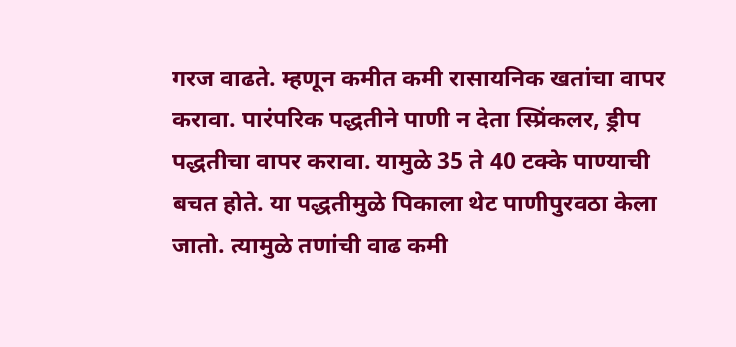गरज वाढते. म्हणून कमीत कमी रासा‍यनिक खतांचा वापर करावा. पारंपरिक पद्धतीने पाणी न देता स्प्रिंकलर, ड्रीप पद्धतीचा वापर करावा. यामुळे 35 ते 40 टक्के पाण्याची बचत होते. या पद्धतीमुळे पिकाला थेट पाणीपुरवठा केला जातो. त्यामुळे तणांची वाढ कमी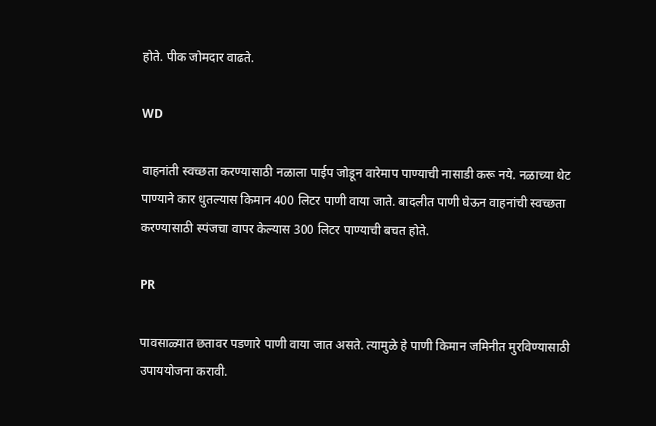होते. पीक जोमदार वाढते.

WD

वाहनांती स्वच्छता करण्यासाठी नळाला पाईप जोडून वारेमाप पाण्याची नासाडी करू नये. नळाच्या थेट पाण्याने कार धुतल्यास किमान 400 लिटर पाणी वाया जाते. बादलीत पाणी घेऊन वाहनांची स्वच्छता करण्यासाठी स्पंजचा वापर केल्यास 300 लिटर पाण्याची बचत होते.

PR

पावसाळ्यात छतावर पडणारे पाणी वाया जात असते. त्यामुळे हे पाणी किमान जमिनीत मुरविण्यासाठी उपाययोजना करावी.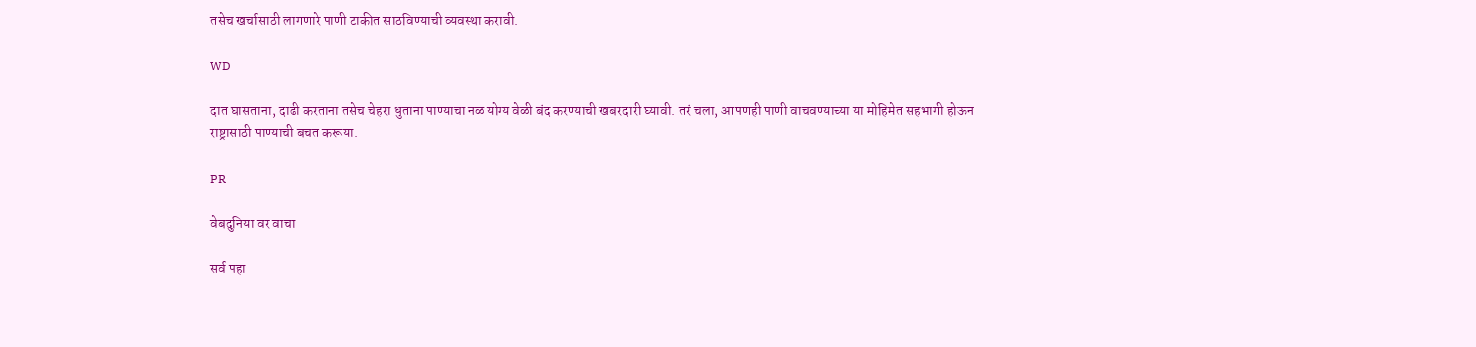तसेच खर्चासाठी लागणारे पाणी टाकीत साठविण्याची व्यवस्था करावी.

WD

दात घासताना, दाढी करताना तसेच चेहरा धुताना पाण्याचा नळ योग्य वेळी बंद करण्याची खबरदारी घ्यावी. तरं चला, आपणही पाणी वाचवण्याच्या या मोहिमेत सहभागी होऊन राष्ट्रासाठी पाण्याची बचत करूया.

PR

वेबदुनिया वर वाचा

सर्व पहा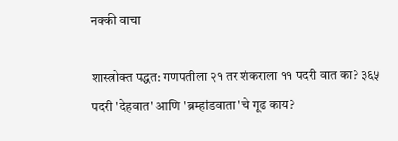नक्की वाचा

शास्त्रोक्त पद्धत: गणपतीला २१ तर शंकराला ११ पदरी वात का? ३६५ पदरी 'देहवात' आणि 'ब्रम्हांडवाता'चे गूढ काय?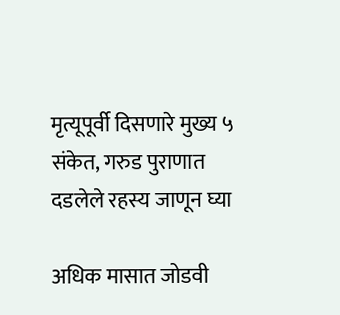मृत्यूपूर्वी दिसणारे मुख्य ५ संकेत, गरुड पुराणात दडलेले रहस्य जाणून घ्या

अधिक मासात जोडवी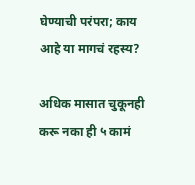घेण्याची परंपरा; काय आहे या मागचं रहस्य?

अधिक मासात चुकूनही करू नका ही ५ कामं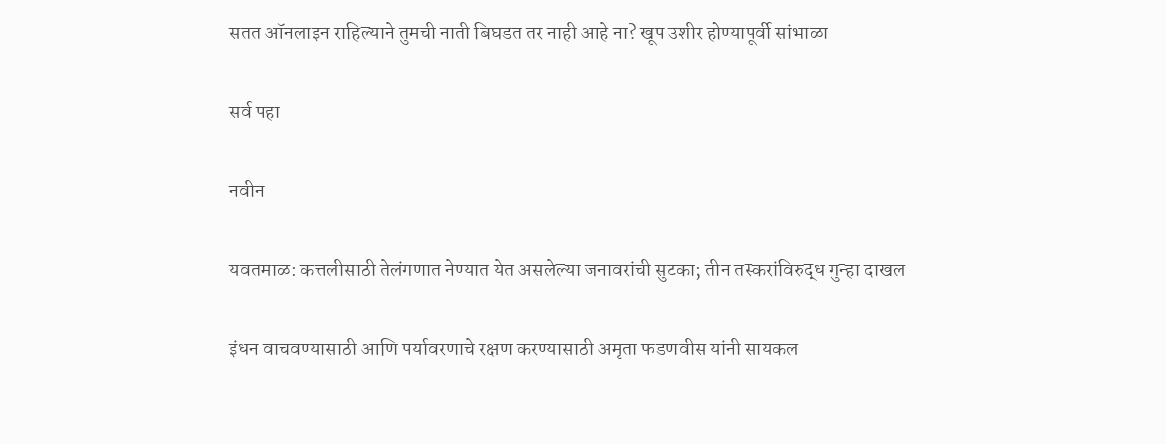सतत ऑनलाइन राहिल्याने तुमची नाती बिघडत तर नाही आहे ना? खूप उशीर होण्यापूर्वी सांभाळा

सर्व पहा

नवीन

यवतमाळ: कत्तलीसाठी तेलंगणात नेण्यात येत असलेल्या जनावरांची सुटका; तीन तस्करांविरुद्ध गुन्हा दाखल

इंधन वाचवण्यासाठी आणि पर्यावरणाचे रक्षण करण्यासाठी अमृता फडणवीस यांनी सायकल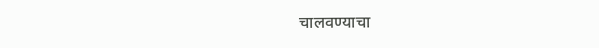चालवण्याचा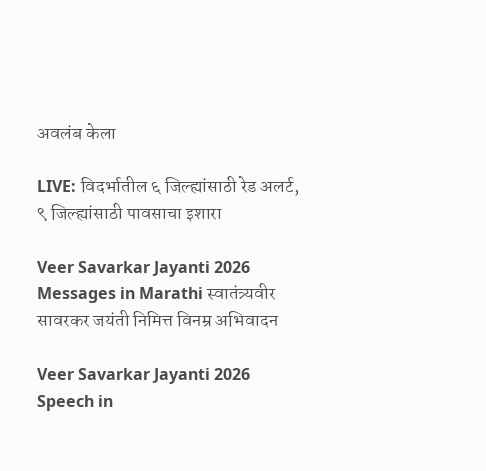अवलंब केला

LIVE: विदर्भातील ६ जिल्ह्यांसाठी रेड अलर्ट, ९ जिल्ह्यांसाठी पावसाचा इशारा

Veer Savarkar Jayanti 2026 Messages in Marathi स्वातंत्र्यवीर सावरकर जयंती निमित्त विनम्र अभिवादन

Veer Savarkar Jayanti 2026 Speech in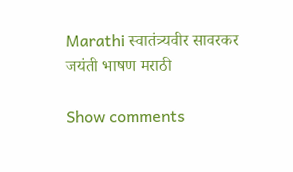Marathi स्वातंत्र्यवीर सावरकर जयंती भाषण मराठी

Show comments